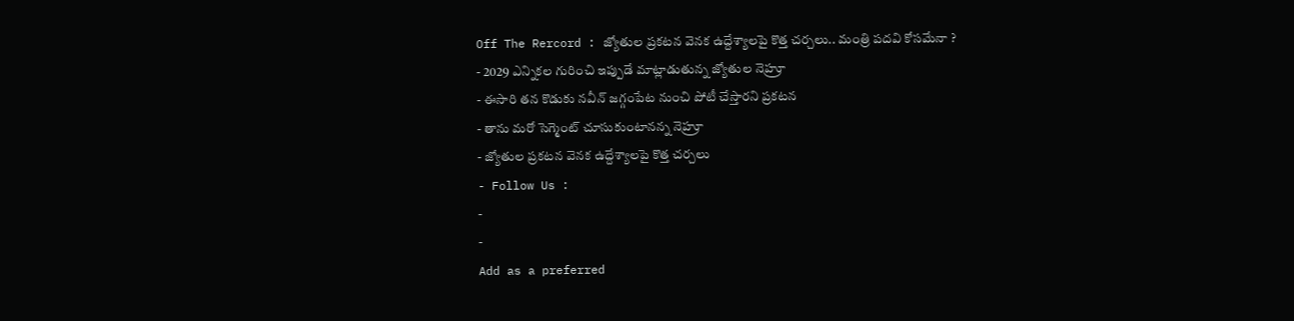Off The Rercord : జ్యోతుల ప్రకటన వెనక ఉద్దేశ్యాలపై కొత్త చర్చలు.. మంత్రి పదవి కోసమేనా ?
- 2029 ఎన్నికల గురించి ఇప్పుడే మాట్లాడుతున్న జ్యోతుల నెహ్రూ
- ఈసారి తన కొడుకు నవీన్ జగ్గంపేట నుంచి పోటీ చేస్తారని ప్రకటన
- తాను మరో సెగ్మెంట్ చూసుకుంటానన్న నెహ్రూ
- జ్యోతుల ప్రకటన వెనక ఉద్దేశ్యాలపై కొత్త చర్చలు
- Follow Us :
-
-
Add as a preferred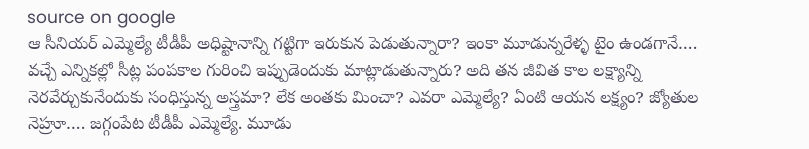source on google
ఆ సీనియర్ ఎమ్మెల్యే టీడీపీ అధిష్టానాన్ని గట్టిగా ఇరుకున పెడుతున్నారా? ఇంకా మూడున్నరేళ్ళ టైం ఉండగానే…. వచ్చే ఎన్నికల్లో సీట్ల పంపకాల గురించి ఇప్పుడెందుకు మాట్లాడుతున్నారు? అది తన జీవిత కాల లక్ష్యాన్ని నెరవేర్చుకునేందుకు సంధిస్తున్న అస్త్రమా? లేక అంతకు మించా? ఎవరా ఎమ్మెల్యే? ఏంటి ఆయన లక్ష్యం? జ్యోతుల నెహ్రూ…. జగ్గంపేట టీడీపీ ఎమ్మెల్యే. మూడు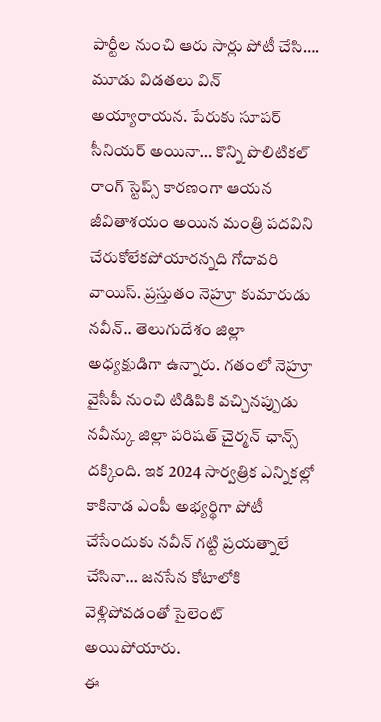పార్టీల నుంచి ఆరు సార్లు పోటీ చేసి…. మూడు విడతలు విన్ అయ్యారాయన. పేరుకు సూపర్ సీనియర్ అయినా… కొన్ని పొలిటికల్ రాంగ్ స్టెప్స్ కారణంగా ఆయన జీవితాశయం అయిన మంత్రి పదవిని చేరుకోలేకపోయారన్నది గోదావరి వాయిస్. ప్రస్తుతం నెహ్రూ కుమారుడు నవీన్.. తెలుగుదేశం జిల్లా అధ్యక్షుడిగా ఉన్నారు. గతంలో నెహ్రూ వైసీపీ నుంచి టిడిపికి వచ్చినప్పుడు నవీన్కు జిల్లా పరిషత్ చైర్మన్ ఛాన్స్ దక్కింది. ఇక 2024 సార్వత్రిక ఎన్నికల్లో కాకినాడ ఎంపీ అభ్యర్థిగా పోటీ చేసేందుకు నవీన్ గట్టి ప్రయత్నాలే చేసినా… జనసేన కోటాలోకి వెళ్లిపోవడంతో సైలెంట్ అయిపోయారు.
ఈ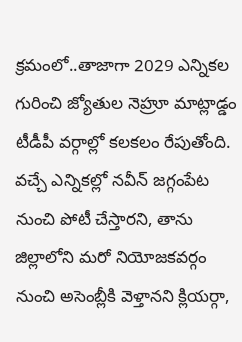క్రమంలో..తాజాగా 2029 ఎన్నికల గురించి జ్యోతుల నెహ్రూ మాట్లాడ్డం టీడీపీ వర్గాల్లో కలకలం రేపుతోంది. వచ్చే ఎన్నికల్లో నవీన్ జగ్గంపేట నుంచి పోటీ చేస్తారని, తాను జిల్లాలోని మరో నియోజకవర్గం నుంచి అసెంబ్లీకి వెళ్తానని క్లియర్గా,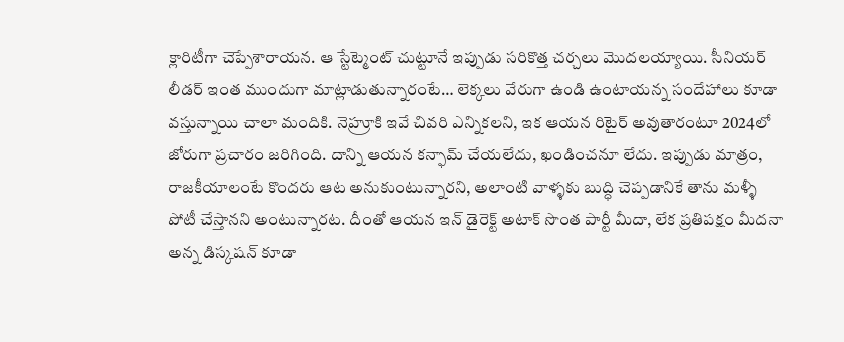క్లారిటీగా చెప్పేశారాయన. ఆ స్టేట్మెంట్ చుట్టూనే ఇప్పుడు సరికొత్త చర్చలు మొదలయ్యాయి. సీనియర్ లీడర్ ఇంత ముందుగా మాట్లాడుతున్నారంటే… లెక్కలు వేరుగా ఉండి ఉంటాయన్న సందేహాలు కూడా వస్తున్నాయి చాలా మందికి. నెహ్రూకి ఇవే చివరి ఎన్నికలని, ఇక ఆయన రిటైర్ అవుతారంటూ 2024లో జోరుగా ప్రచారం జరిగింది. దాన్ని ఆయన కన్ఫామ్ చేయలేదు, ఖండించనూ లేదు. ఇప్పుడు మాత్రం, రాజకీయాలంటే కొందరు ఆట అనుకుంటున్నారని, అలాంటి వాళ్ళకు బుద్ధి చెప్పడానికే తాను మళ్ళీ పోటీ చేస్తానని అంటున్నారట. దీంతో ఆయన ఇన్ డైరెక్ట్ అటాక్ సొంత పార్టీ మీదా, లేక ప్రతిపక్షం మీదనా అన్న డిస్కషన్ కూడా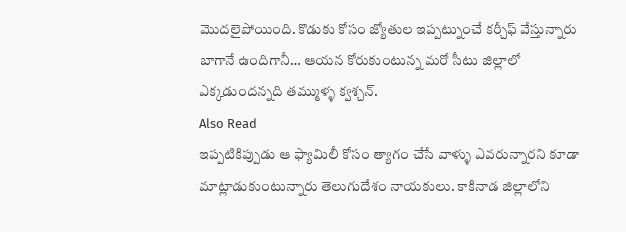మొదలైపోయింది. కొడుకు కోసం జ్యోతుల ఇప్పట్నుంచే కర్చీఫ్ వేస్తున్నారు బాగానే ఉందిగానీ… ఆయన కోరుకుంటున్న మరో సీటు జిల్లాలో ఎక్కడుందన్నది తమ్ముళ్ళ క్వశ్చన్.
Also Read
ఇప్పటికిప్పుడు ఆ ఫ్యామిలీ కోసం త్యాగం చేసే వాళ్ళు ఎవరున్నారని కూడా మాట్లాడుకుంటున్నారు తెలుగుదేశం నాయకులు. కాకినాడ జిల్లాలోని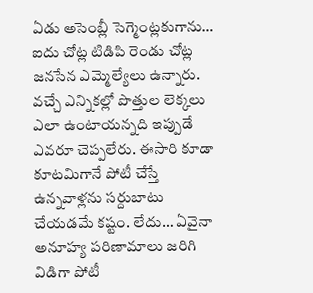ఏడు అసెంబ్లీ సెగ్మెంట్లకుగాను… ఐదు చోట్ల టిడిపి రెండు చోట్ల జనసేన ఎమ్మెల్యేలు ఉన్నారు. వచ్చే ఎన్నికల్లో పొత్తుల లెక్కలు ఎలా ఉంటాయన్నది ఇప్పుడే ఎవరూ చెప్పలేరు. ఈసారి కూడా కూటమిగానే పోటీ చేస్తే ఉన్నవాళ్లను సర్దుబాటు చేయడమే కష్టం. లేదు… ఏవైనా అనూహ్య పరిణామాలు జరిగి విడిగా పోటీ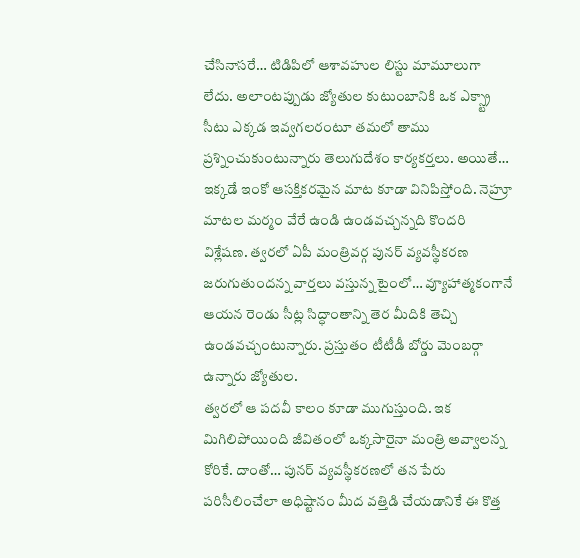చేసినాసరే… టిడిపిలో ఆశావహుల లిస్టు మామూలుగా లేదు. అలాంటప్పుడు జ్యోతుల కుటుంబానికి ఒక ఎక్స్ట్రా సీటు ఎక్కడ ఇవ్వగలరంటూ తమలో తాము ప్రశ్నించుకుంటున్నారు తెలుగుదేశం కార్యకర్తలు. అయితే… ఇక్కడే ఇంకో ఆసక్తికరమైన మాట కూడా వినిపిస్తోంది. నెహ్రూ మాటల మర్మం వేరే ఉండి ఉండవచ్చన్నది కొందరి విశ్లేషణ. త్వరలో ఏపీ మంత్రివర్గ పునర్ వ్యవస్థీకరణ జరుగుతుందన్న వార్తలు వస్తున్న టైంలో… వ్యూహాత్మకంగానే ఆయన రెండు సీట్ల సిద్ధాంతాన్ని తెర మీదికి తెచ్చి ఉండవచ్చంటున్నారు. ప్రస్తుతం టీటీడీ బోర్డు మెంబర్గా ఉన్నారు జ్యోతుల.
త్వరలో ఆ పదవీ కాలం కూడా ముగుస్తుంది. ఇక మిగిలిపోయింది జీవితంలో ఒక్కసారైనా మంత్రి అవ్వాలన్న కోరికే. దాంతో… పునర్ వ్యవస్థీకరణలో తన పేరు పరిసీలించేలా అధిష్టానం మీద వత్తిడి చేయడానికే ఈ కొత్త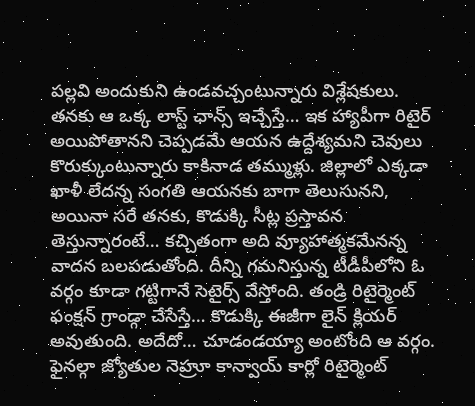పల్లవి అందుకుని ఉండవచ్చంటున్నారు విశ్లేషకులు. తనకు ఆ ఒక్క లాస్ట్ ఛాన్స్ ఇచ్చేస్తే… ఇక హ్యాపీగా రిటైర్ అయిపోతానని చెప్పడమే ఆయన ఉద్దేశ్యమని చెవులు కొరుక్కుంటున్నారు కాకినాడ తమ్ముళ్లు. జిల్లాలో ఎక్కడా ఖాళీ లేదన్న సంగతి ఆయనకు బాగా తెలుసునని, అయినా సరే తనకు, కొడుక్కి సీట్ల ప్రస్తావన తెస్తున్నారంటే… కచ్చితంగా అది వ్యూహాత్మకమేనన్న వాదన బలపడుతోంది. దీన్ని గమనిస్తున్న టీడీపీలోని ఓ వర్గం కూడా గట్టిగానే సెటైర్స్ వేస్తోంది. తండ్రి రిటైర్మెంట్ ఫంక్షన్ గ్రాండ్గా చేసేస్తే… కొడుక్కి ఈజీగా లైన్ క్లియర్ అవుతుంది. అదేదో… చూడండయ్యా అంటోంది ఆ వర్గం. ఫైనల్గా జ్యోతుల నెహ్రూ కాన్వాయ్ కార్లో రిటైర్మెంట్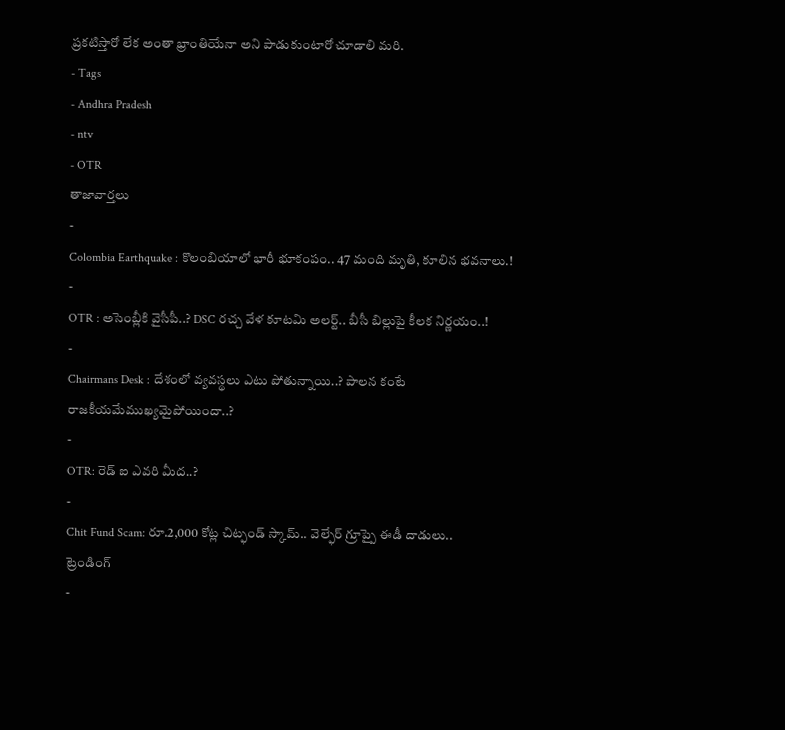ప్రకటిస్తారో లేక అంతా భ్రాంతియేనా అని పాడుకుంటారో చూడాలి మరి.
- Tags
- Andhra Pradesh
- ntv
- OTR
తాజావార్తలు
-
Colombia Earthquake : కొలంబియాలో భారీ భూకంపం.. 47 మంది మృతి, కూలిన భవనాలు.!
-
OTR : అసెంబ్లీకి వైసీపీ..? DSC రచ్చ వేళ కూటమి అలర్ట్.. బీసీ బిల్లుపై కీలక నిర్ణయం..!
-
Chairmans Desk : దేశంలో వ్యవస్థలు ఎటు పోతున్నాయి..? పాలన కంటే రాజకీయమేముఖ్యమైపోయిందా..?
-
OTR: రెడ్ ఐ ఎవరి మీద..?
-
Chit Fund Scam: రూ.2,000 కోట్ల చిట్ఫండ్ స్కామ్.. వెల్ఫేర్ గ్రూప్పై ఈడీ దాడులు..
ట్రెండింగ్
-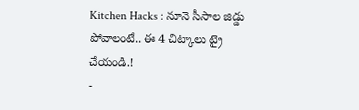Kitchen Hacks : నూనె సీసాల జిడ్డు పోవాలంటే.. ఈ 4 చిట్కాలు ట్రై చేయండి.!
-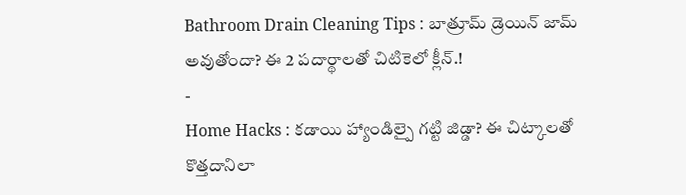Bathroom Drain Cleaning Tips : బాత్రూమ్ డ్రెయిన్ జామ్ అవుతోందా? ఈ 2 పదార్థాలతో చిటికెలో క్లీన్.!
-
Home Hacks : కడాయి హ్యాండిల్పై గట్టి జిడ్డా? ఈ చిట్కాలతో కొత్తదానిలా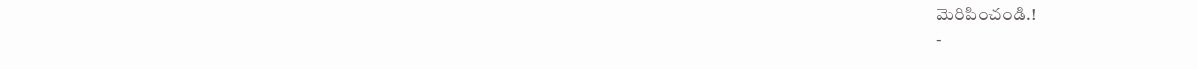మెరిపించండి.!
-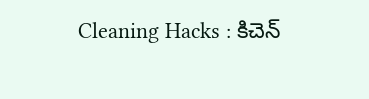Cleaning Hacks : కిచెన్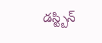డస్ట్బిన్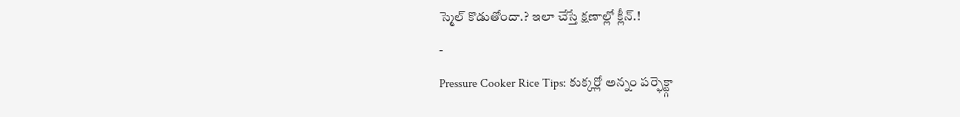స్మెల్ కొడుతోందా.? ఇలా చేస్తే క్షణాల్లో క్లీన్.!
-
Pressure Cooker Rice Tips: కుక్కర్లో అన్నం పర్ఫెక్ట్గా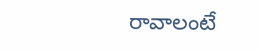రావాలంటే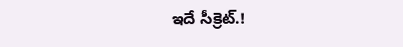ఇదే సీక్రెట్.!